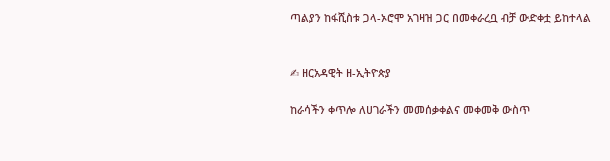ጣልያን ከፋሺስቱ ጋላ-ኦሮሞ አገዛዝ ጋር በመቀራረቧ ብቻ ውድቀቷ ይከተላል


✍ ዘርአዳዊት ዘ-ኢትዮጵያ

ከራሳችን ቀጥሎ ለሀገራችን መመሰቃቀልና መቀመቅ ውስጥ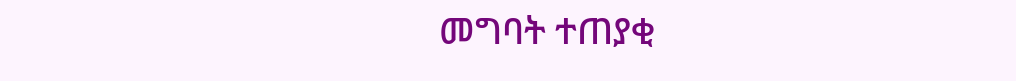መግባት ተጠያቂ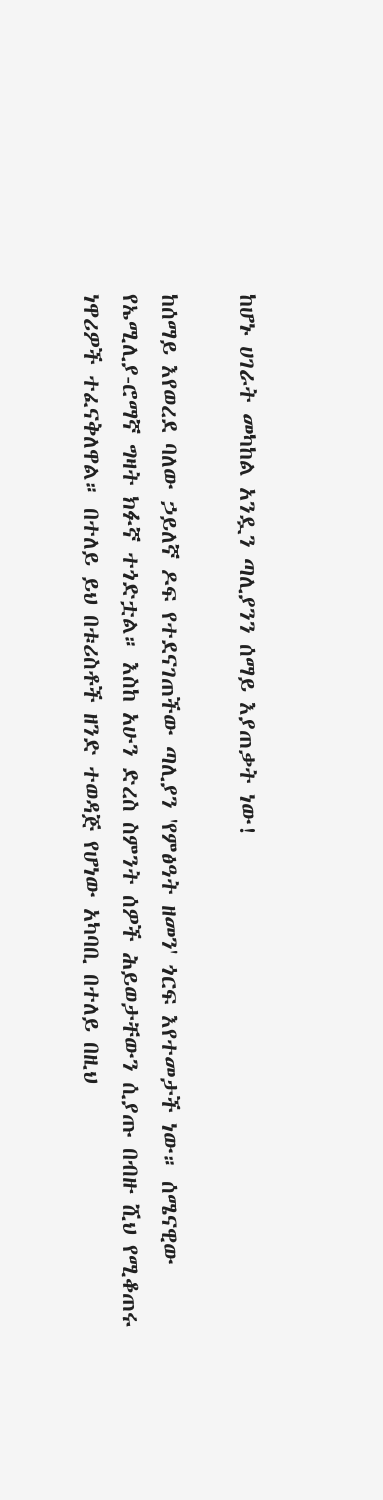ከሆኑ ሀገራት መካከል አንዷን ጣሊያንን ሰማይ እያጠቃት ነው!

ከሰማይ እየወረደ ባለው ኃይለኛ ዶፍ የተደናገጠችው ጣሊያን 'የምፅዓት ዘመን' ጎርፍ እየተመታች ነው። ሰሜናዊው የኤሚሊያ-ሮማኛ ግዛት ክፉኛ ተጎድቷል። እስከ አሁን ድረስ ስምንት ሰዎች ሕይወታቸውን ሲያጡ በብዙ ሺህ የሚቆጠሩ ነዋሪዎች ተፈናቅለዋል። በተለይ ይህ በቱሪስቶች ዘንድ ተወዳጅ የሆነው አካባቢ በተለይ በዚህ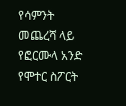የሳምንት መጨረሻ ላይ የፎርሙላ አንድ የሞተር ስፖርት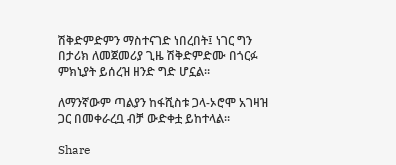ሽቅድምድምን ማስተናገድ ነበረበት፤ ነገር ግን በታሪክ ለመጀመሪያ ጊዜ ሽቅድምድሙ በጎርፉ ምክኒያት ይሰረዝ ዘንድ ግድ ሆኗል።

ለማንኛውም ጣልያን ከፋሺስቱ ጋላ-ኦሮሞ አገዛዝ ጋር በመቀራረቧ ብቻ ውድቀቷ ይከተላል።

Share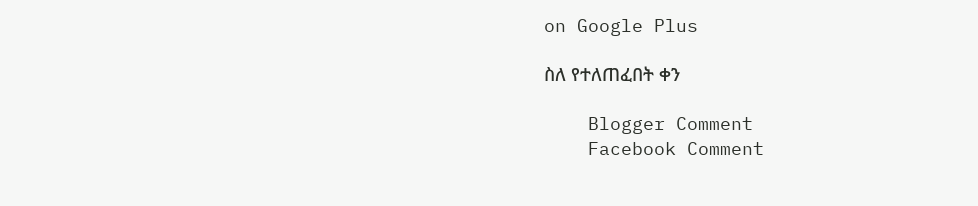on Google Plus

ስለ የተለጠፈበት ቀን

    Blogger Comment
    Facebook Comment